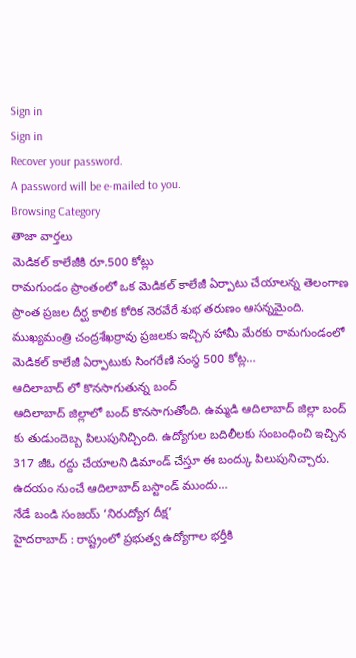Sign in
Sign in
Recover your password.
A password will be e-mailed to you.
Browsing Category
తాజా వార్తలు
మెడికల్ కాలేజీకి రూ.500 కోట్లు
రామగుండం ప్రాంతంలో ఒక మెడికల్ కాలేజీ ఏర్పాటు చేయాలన్న తెలంగాణ ప్రాంత ప్రజల దీర్ఘ కాలిక కోరిక నెరవేరే శుభ తరుణం ఆసన్నమైంది. ముఖ్యమంత్రి చంద్రశేఖర్రావు ప్రజలకు ఇచ్చిన హామీ మేరకు రామగుండంలో మెడికల్ కాలేజీ ఏర్పాటుకు సింగరేణి సంస్థ 500 కోట్ల…
ఆదిలాబాద్ లో కొనసాగుతున్న బంద్
ఆదిలాబాద్ జిల్లాలో బంద్ కొనసాగుతోంది. ఉమ్మడి ఆదిలాబాద్ జిల్లా బంద్ కు తుడుందెబ్బ పిలుపునిచ్చింది. ఉద్యోగుల బదిలీలకు సంబంధించి ఇచ్చిన 317 జీఓ రద్దు చేయాలని డిమాండ్ చేస్తూ ఈ బంద్కు పిలుపునిచ్చారు. ఉదయం నుంచే ఆదిలాబాద్ బస్టాండ్ ముందు…
నేడే బండి సంజయ్ ‘నిరుద్యోగ దీక్ష’
హైదరాబాద్ : రాష్ట్రంలో ప్రభుత్వ ఉద్యోగాల భర్తీకి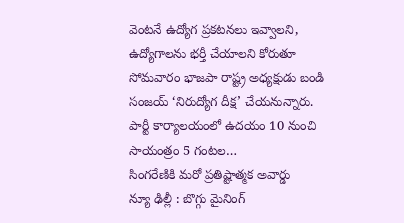వెంటనే ఉద్యోగ ప్రకటనలు ఇవ్వాలని, ఉద్యోగాలను భర్తీ చేయాలని కోరుతూ సోమవారం భాజపా రాష్ట్ర అధ్యక్షుడు బండి సంజయ్ ‘నిరుద్యోగ దీక్ష’ చేయనున్నారు. పార్టీ కార్యాలయంలో ఉదయం 10 నుంచి సాయంత్రం 5 గంటల…
సింగరేణికి మరో ప్రతిష్టాత్మక అవార్డు
న్యూ ఢిల్లీ : బొగ్గు మైనింగ్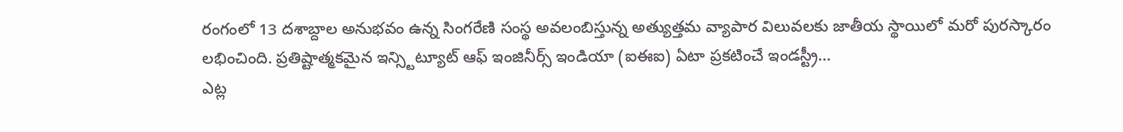రంగంలో 13 దశాబ్దాల అనుభవం ఉన్న సింగరేణి సంస్థ అవలంబిస్తున్న అత్యుత్తమ వ్యాపార విలువలకు జాతీయ స్థాయిలో మరో పురస్కారం లభించింది. ప్రతిష్టాత్మకమైన ఇన్స్టిట్యూట్ ఆఫ్ ఇంజినీర్స్ ఇండియా (ఐఈఐ) ఏటా ప్రకటించే ఇండస్ట్రీ…
ఎట్ల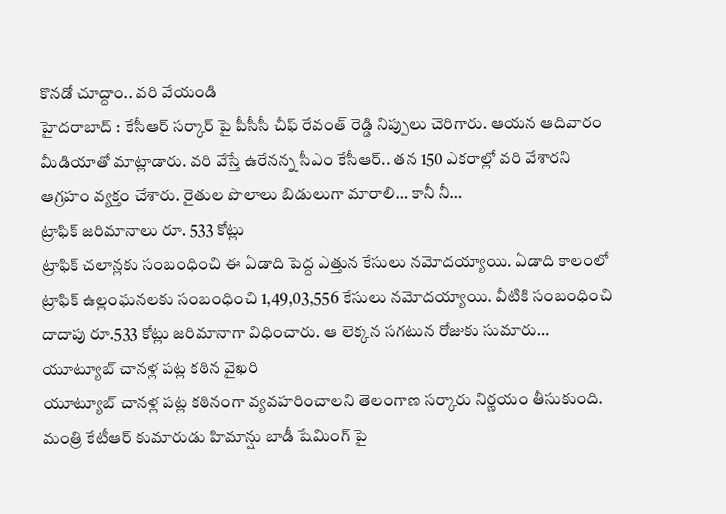కొనడో చూద్దాం.. వరి వేయండి
హైదరాబాద్ : కేసీఆర్ సర్కార్ పై పీసీసీ చీఫ్ రేవంత్ రెడ్డి నిప్పులు చెరిగారు. ఆయన ఆదివారం మీడియాతో మాట్లాడారు. వరి వేస్తే ఉరేనన్న సీఎం కేసీఆర్.. తన 150 ఎకరాల్లో వరి వేశారని ఆగ్రహం వ్యక్తం చేశారు. రైతుల పొలాలు బిడులుగా మారాలి… కానీ నీ…
ట్రాఫిక్ జరిమానాలు రూ. 533 కోట్లు
ట్రాఫిక్ చలాన్లకు సంబంధించి ఈ ఏడాది పెద్ద ఎత్తున కేసులు నమోదయ్యాయి. ఏడాది కాలంలో ట్రాఫిక్ ఉల్లంఘనలకు సంబంధించి 1,49,03,556 కేసులు నమోదయ్యాయి. వీటికి సంబంధించి దాదాపు రూ.533 కోట్లు జరిమానాగా విధించారు. ఆ లెక్కన సగటున రోజుకు సుమారు…
యూట్యూబ్ చానళ్ల పట్ల కఠిన వైఖరి
యూట్యూబ్ చానళ్ల పట్ల కఠినంగా వ్యవహరించాలని తెలంగాణ సర్కారు నిర్ణయం తీసుకుంది. మంత్రి కేటీఆర్ కుమారుడు హిమాన్షు బాడీ షేమింగ్ పై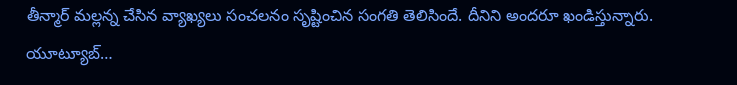తీన్మార్ మల్లన్న చేసిన వ్యాఖ్యలు సంచలనం సృష్టించిన సంగతి తెలిసిందే. దీనిని అందరూ ఖండిస్తున్నారు. యూట్యూబ్…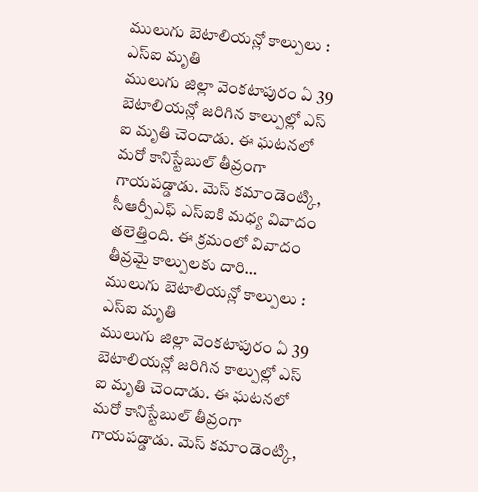ములుగు బెటాలియన్లో కాల్పులు : ఎస్ఐ మృతి
ములుగు జిల్లా వెంకటాపురం ఏ 39 బెటాలియన్లో జరిగిన కాల్పుల్లో ఎస్ ఐ మృతి చెందాడు. ఈ ఘటనలో మరో కానిస్టేబుల్ తీవ్రంగా గాయపడ్డాడు. మెస్ కమాండెంట్కి, సీఆర్పీఎఫ్ ఎస్ఐకి మధ్య వివాదం తలెత్తింది. ఈ క్రమంలో వివాదం తీవ్రమై కాల్పులకు దారి…
ములుగు బెటాలియన్లో కాల్పులు : ఎస్ఐ మృతి
ములుగు జిల్లా వెంకటాపురం ఏ 39 బెటాలియన్లో జరిగిన కాల్పుల్లో ఎస్ ఐ మృతి చెందాడు. ఈ ఘటనలో మరో కానిస్టేబుల్ తీవ్రంగా గాయపడ్డాడు. మెస్ కమాండెంట్కి,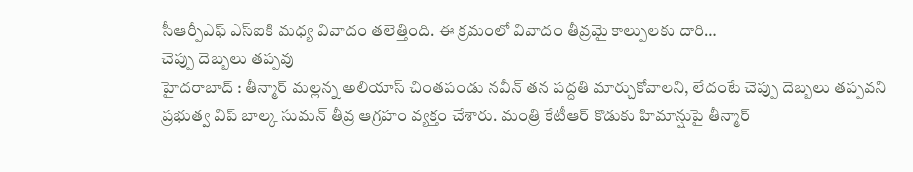సీఆర్పీఎఫ్ ఎస్ఐకి మధ్య వివాదం తలెత్తింది. ఈ క్రమంలో వివాదం తీవ్రమై కాల్పులకు దారి…
చెప్పు దెబ్బలు తప్పవు
హైదరాబాద్ : తీన్మార్ మల్లన్న అలియాస్ చింతపండు నవీన్ తన పద్దతి మార్చుకోవాలని, లేదంటే చెప్పు దెబ్బలు తప్పవని ప్రభుత్వ విప్ బాల్క సుమన్ తీవ్ర ఆగ్రహం వ్యక్తం చేశారు. మంత్రి కేటీఆర్ కొడుకు హిమాన్షుపై తీన్మార్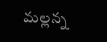మల్లన్న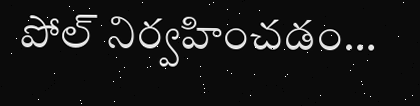పోల్ నిర్వహించడం…